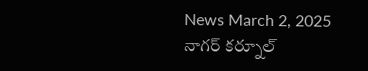News March 2, 2025
నాగర్ కర్నూల్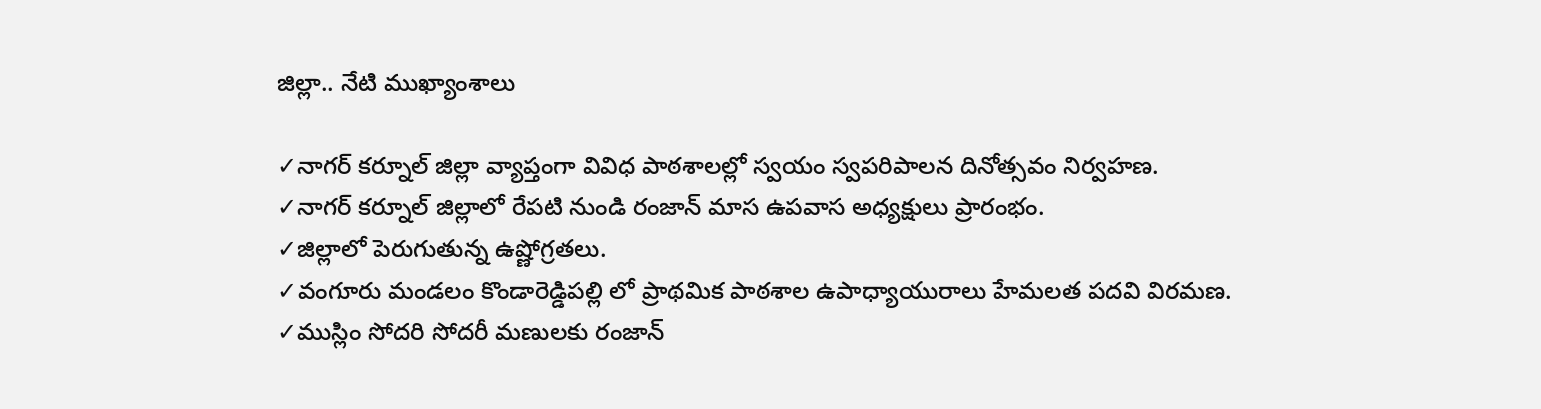జిల్లా.. నేటి ముఖ్యాంశాలు

✓నాగర్ కర్నూల్ జిల్లా వ్యాప్తంగా వివిధ పాఠశాలల్లో స్వయం స్వపరిపాలన దినోత్సవం నిర్వహణ.
✓నాగర్ కర్నూల్ జిల్లాలో రేపటి నుండి రంజాన్ మాస ఉపవాస అధ్యక్షులు ప్రారంభం.
✓జిల్లాలో పెరుగుతున్న ఉష్ణోగ్రతలు.
✓వంగూరు మండలం కొండారెడ్డిపల్లి లో ప్రాథమిక పాఠశాల ఉపాధ్యాయురాలు హేమలత పదవి విరమణ.
✓ముస్లిం సోదరి సోదరీ మణులకు రంజాన్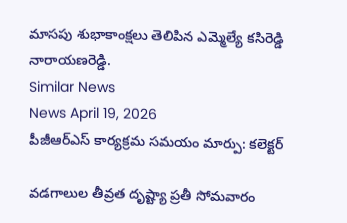మాసపు శుభాకాంక్షలు తెలిపిన ఎమ్మెల్యే కసిరెడ్డి నారాయణరెడ్డి.
Similar News
News April 19, 2026
పీజీఆర్ఎస్ కార్యక్రమ సమయం మార్పు: కలెక్టర్

వడగాలుల తీవ్రత దృష్ట్యా ప్రతీ సోమవారం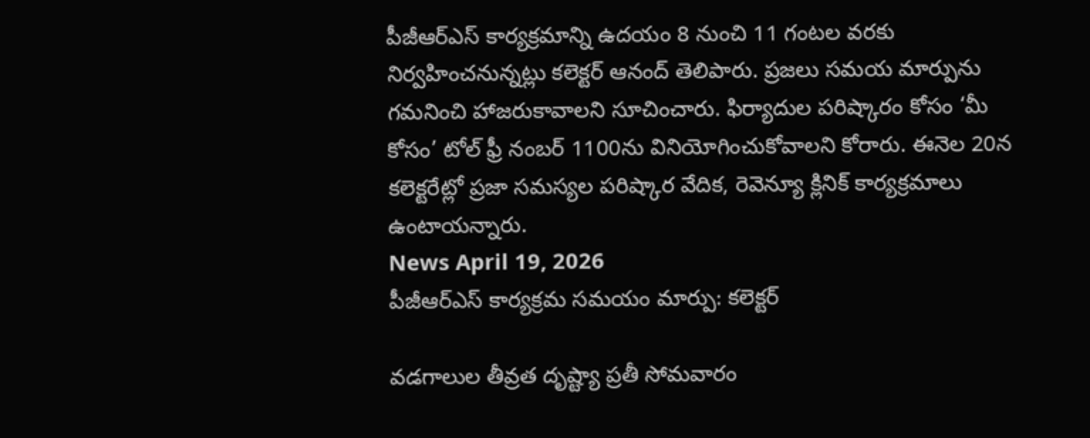పీజీఆర్ఎస్ కార్యక్రమాన్ని ఉదయం 8 నుంచి 11 గంటల వరకు నిర్వహించనున్నట్లు కలెక్టర్ ఆనంద్ తెలిపారు. ప్రజలు సమయ మార్పును గమనించి హాజరుకావాలని సూచించారు. ఫిర్యాదుల పరిష్కారం కోసం ‘మీ కోసం’ టోల్ ఫ్రీ నంబర్ 1100ను వినియోగించుకోవాలని కోరారు. ఈనెల 20న కలెక్టరేట్లో ప్రజా సమస్యల పరిష్కార వేదిక, రెవెన్యూ క్లినిక్ కార్యక్రమాలు ఉంటాయన్నారు.
News April 19, 2026
పీజీఆర్ఎస్ కార్యక్రమ సమయం మార్పు: కలెక్టర్

వడగాలుల తీవ్రత దృష్ట్యా ప్రతీ సోమవారం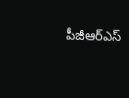పీజీఆర్ఎస్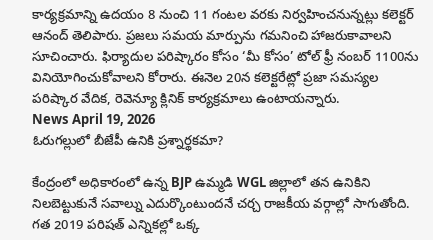కార్యక్రమాన్ని ఉదయం 8 నుంచి 11 గంటల వరకు నిర్వహించనున్నట్లు కలెక్టర్ ఆనంద్ తెలిపారు. ప్రజలు సమయ మార్పును గమనించి హాజరుకావాలని సూచించారు. ఫిర్యాదుల పరిష్కారం కోసం ‘మీ కోసం’ టోల్ ఫ్రీ నంబర్ 1100ను వినియోగించుకోవాలని కోరారు. ఈనెల 20న కలెక్టరేట్లో ప్రజా సమస్యల పరిష్కార వేదిక, రెవెన్యూ క్లినిక్ కార్యక్రమాలు ఉంటాయన్నారు.
News April 19, 2026
ఓరుగల్లులో బీజేపీ ఉనికి ప్రశ్నార్థకమా?

కేంద్రంలో అధికారంలో ఉన్న BJP ఉమ్మడి WGL జిల్లాలో తన ఉనికిని నిలబెట్టుకునే సవాల్ను ఎదుర్కొంటుందనే చర్చ రాజకీయ వర్గాల్లో సాగుతోంది. గత 2019 పరిషత్ ఎన్నికల్లో ఒక్క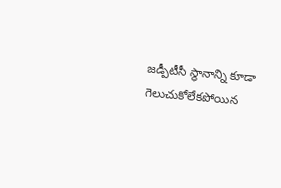జడ్పీటీసీ స్థానాన్ని కూడా గెలుచుకోలేకపోయిన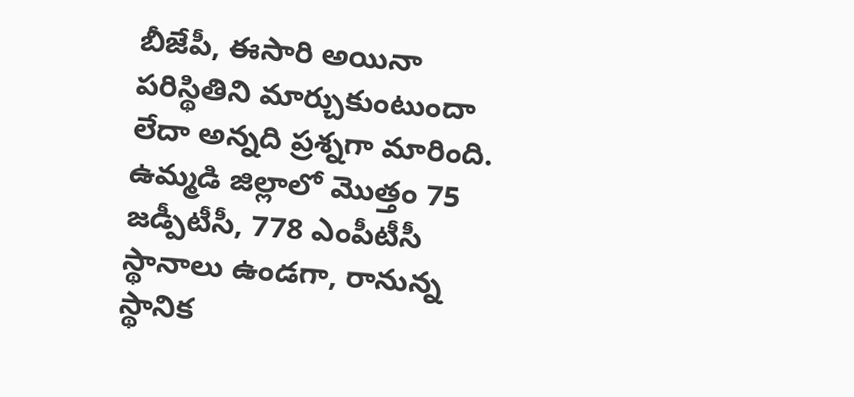బీజేపీ, ఈసారి అయినా పరిస్థితిని మార్చుకుంటుందా లేదా అన్నది ప్రశ్నగా మారింది. ఉమ్మడి జిల్లాలో మొత్తం 75 జడ్పీటీసీ, 778 ఎంపీటీసీ స్థానాలు ఉండగా, రానున్న స్థానిక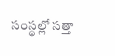సంస్థల్లో సత్తా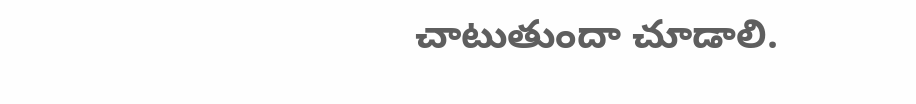చాటుతుందా చూడాలి.